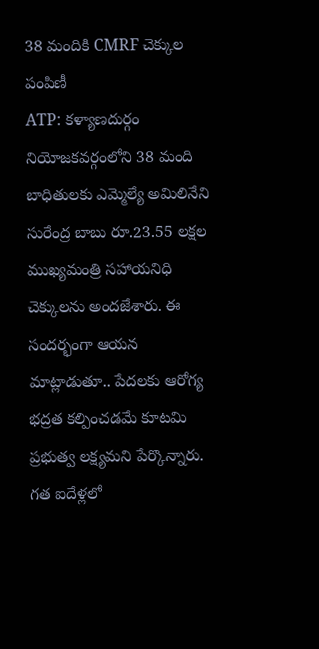38 మందికి CMRF చెక్కుల పంపిణీ
ATP: కళ్యాణదుర్గం నియోజకవర్గంలోని 38 మంది బాధితులకు ఎమ్మెల్యే అమిలినేని సురేంద్ర బాబు రూ.23.55 లక్షల ముఖ్యమంత్రి సహాయనిధి చెక్కులను అందజేశారు. ఈ సందర్భంగా ఆయన మాట్లాడుతూ.. పేదలకు ఆరోగ్య భద్రత కల్పించడమే కూటమి ప్రభుత్వ లక్ష్యమని పేర్కొన్నారు. గత ఐదేళ్లలో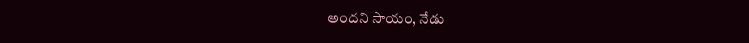అందని సాయం, నేడు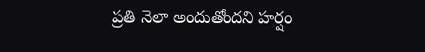ప్రతి నెలా అందుతోందని హర్షం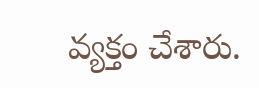వ్యక్తం చేశారు.